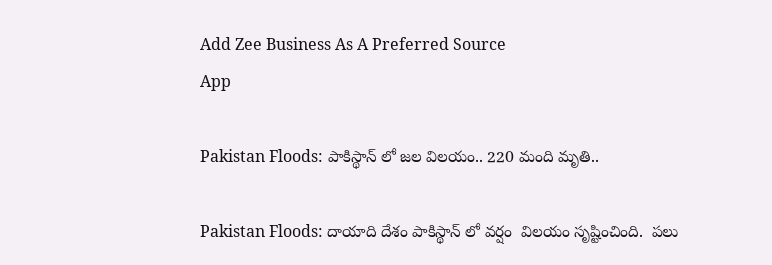Add Zee Business As A Preferred Source
App

Pakistan Floods: పాకిస్థాన్ లో జల విలయం.. 220 మంది మృతి..

Pakistan Floods: దాయాది దేశం పాకిస్థాన్ లో వర్షం  విలయం సృష్టించింది.  పలు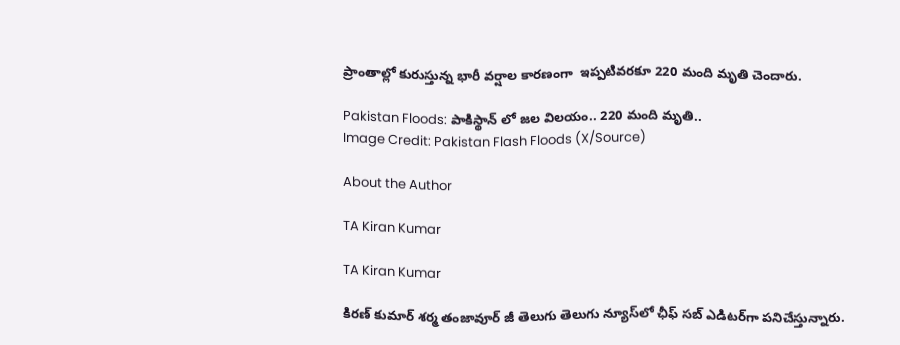ప్రాంతాల్లో కురుస్తున్న భారీ వర్షాల కారణంగా  ఇప్పటివరకూ 220 మంది మృతి చెందారు.

Pakistan Floods: పాకిస్థాన్ లో జల విలయం.. 220 మంది మృతి..
Image Credit: Pakistan Flash Floods (X/Source)

About the Author

TA Kiran Kumar

TA Kiran Kumar

కిరణ్ కుమార్ శర్మ తంజావూర్ జీ తెలుగు తెలుగు న్యూస్‌లో ఛీఫ్ సబ్ ఎడిటర్‌గా పనిచేస్తున్నారు.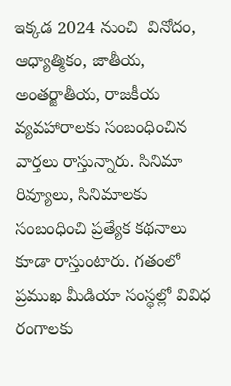ఇక్కడ 2024 నుంచి  వినోదం, ఆధ్యాత్మికం, జాతీయ, అంతర్జాతీయ, రాజకీయ వ్యవహారాలకు సంబంధించిన వార్తలు రాస్తున్నారు. సినిమా రివ్యూలు, సినిమాలకు సంబంధించి ప్రత్యేక కథనాలు కూడా రాస్తుంటారు. గతంలో ప్రముఖ మీడియా సంస్థల్లో వివిధ రంగాలకు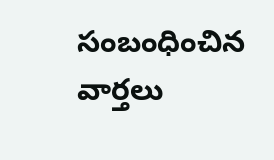సంబంధించిన వార్తలు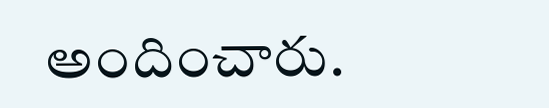అందించారు.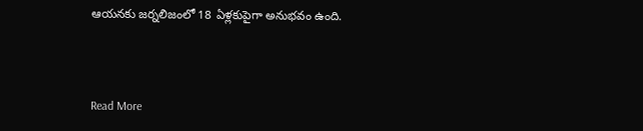ఆయనకు జర్నలిజంలో 18 ఏళ్లకుపైగా అనుభవం ఉంది.



Read More